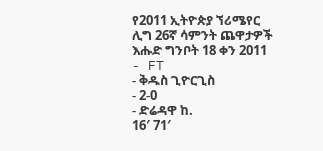የ2011 ኢትዮጵያ ኘሪሜየር ሊግ 26ኛ ሳምንት ጨዋታዎች
እሑድ ግንቦት 18 ቀን 2011
- FT
- ቅዱስ ጊዮርጊስ
- 2-0
- ድሬዳዋ ከ.
16′ 71′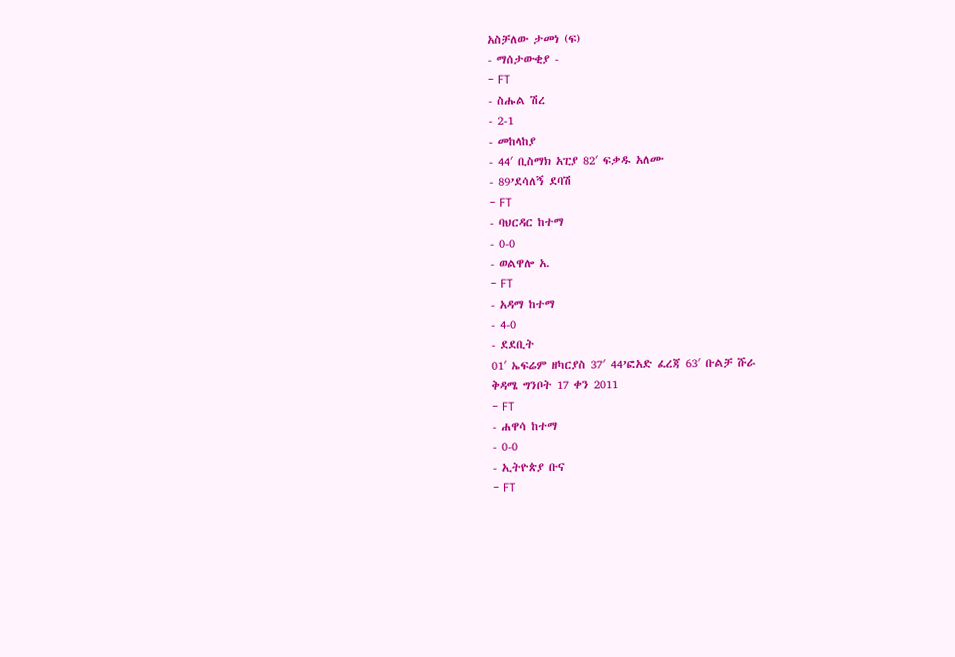አስቻለው ታመነ (ፍ)
- ማሰታውቂያ -
- FT
- ስሑል ሽረ
- 2-1
- መከላከያ
- 44′ ቢስማክ አፒያ 82′ ፍቃዱ አለሙ
- 89’ደሳለኝ ደባሽ
- FT
- ባህርዳር ከተማ
- 0-0
- ወልዋሎ አ.
- FT
- አዳማ ከተማ
- 4-0
- ደደቢት
01′ ኤፍሬም ዘካርያስ 37′ 44’ፎአድ ፈረጃ 63′ ቡልቻ ሹራ
ቅዳሜ ግንቦት 17 ቀን 2011
- FT
- ሐዋሳ ከተማ
- 0-0
- ኢትዮጵያ ቡና
- FT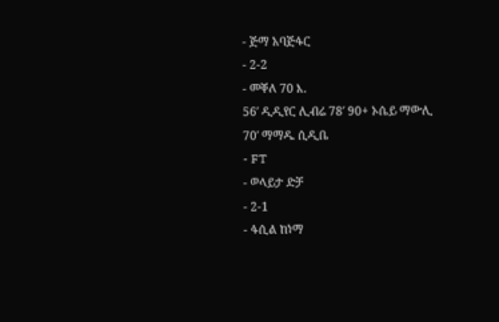- ጅማ አባጅፋር
- 2-2
- መቐለ 70 እ.
56′ ዲዲየር ሊብሬ 78′ 90+ ኦሴይ ማውሊ
70′ ማማዱ ሲዲቤ
- FT
- ወላይታ ድቻ
- 2-1
- ፋሲል ከነማ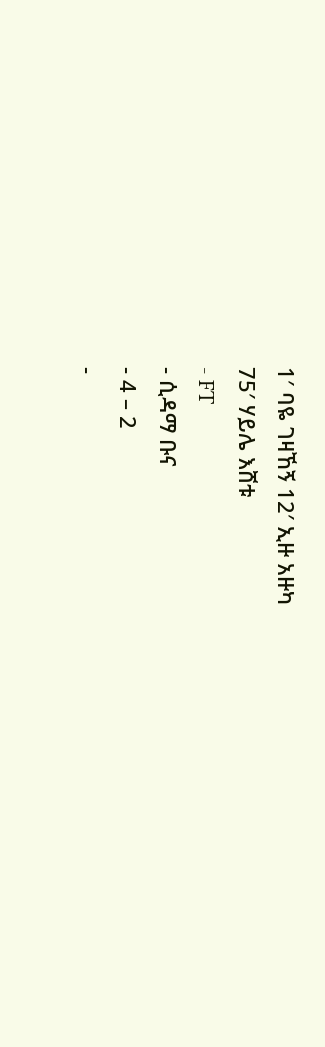1′ ባዬ ገዛኸኝ 12′ ኢዙ አዙካ
75′ ሃይሌ እሸቱ
- FT
- ሲዳማ ቡና
- 4 – 2
-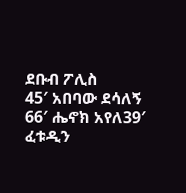ደቡብ ፖሊስ
45′ አበባው ደሳለኝ 66′ ሔኖክ አየለ39′ ፈቱዲን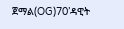ጀማል(OG)70’ዳዊት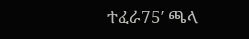ተፈራ75′ ጫላ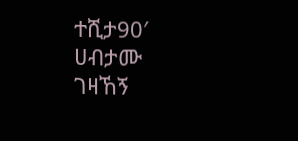ተሺታ90′ ሀብታሙ ገዛኸኝ